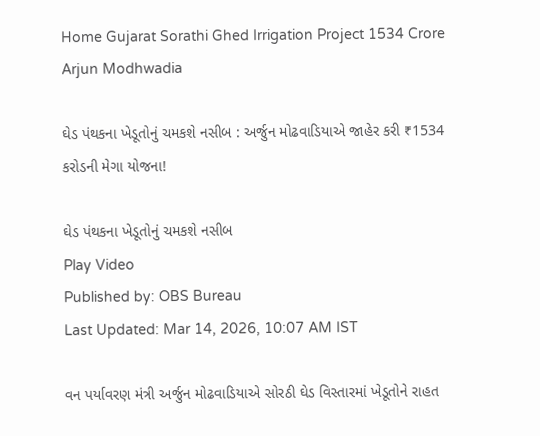Home Gujarat Sorathi Ghed Irrigation Project 1534 Crore Arjun Modhwadia

ઘેડ પંથકના ખેડૂતોનું ચમકશે નસીબ : અર્જુન મોઢવાડિયાએ જાહેર કરી ₹1534 કરોડની મેગા યોજના!

ઘેડ પંથકના ખેડૂતોનું ચમકશે નસીબ
Play Video
Published by: OBS Bureau
Last Updated: Mar 14, 2026, 10:07 AM IST

વન પર્યાવરણ મંત્રી અર્જુન મોઢવાડિયાએ સોરઠી ઘેડ વિસ્તારમાં ખેડૂતોને રાહત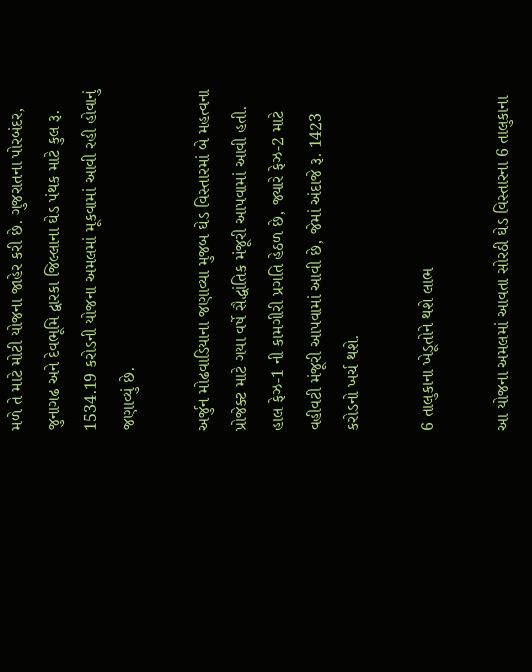મળે તે માટે મોટી યોજના જાહેર કરી છે. ગુજરાતના પોરબંદર, જુનાગઢ અને દેવભૂમિ દ્વારકા જિલ્લાના ઘેડ પંથક માટે કુલ રૂ. 1534.19 કરોડની યોજના અમલમાં મૂકવામાં આવી રહી હોવાનું જણાવ્યું છે.

અર્જુન મોઢવાડિયાના જણાવ્યા મુજબ ઘેડ વિસ્તારમાં બે મહત્વના પ્રોજેક્ટ માટે ગયા વર્ષે સૈદ્ધાંતિક મંજૂરી આપવામાં આવી હતી. હાલ ફેઝ-1 ની કામગીરી પ્રગતિ હેઠળ છે, જ્યારે ફેઝ-2 માટે વહીવટી મંજૂરી આપવામાં આવી છે, જેમાં અંદાજે રૂ. 1423 કરોડનો ખર્ચ થશે.

6 તાલુકાના ખેડૂતોને થશે લાભ

આ યોજના અમલમાં આવતા સોરઠી ઘેડ વિસ્તારના 6 તાલુકાના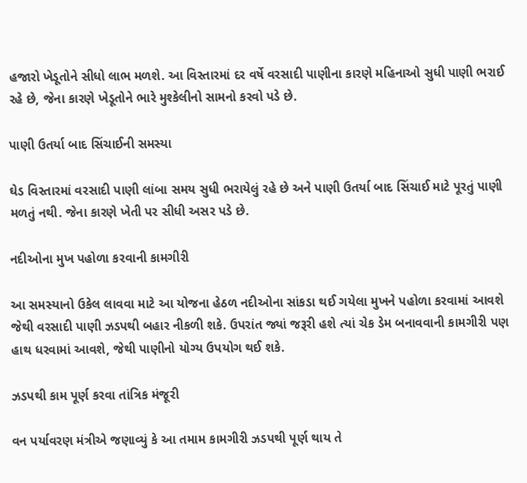હજારો ખેડૂતોને સીધો લાભ મળશે. આ વિસ્તારમાં દર વર્ષે વરસાદી પાણીના કારણે મહિનાઓ સુધી પાણી ભરાઈ રહે છે, જેના કારણે ખેડૂતોને ભારે મુશ્કેલીનો સામનો કરવો પડે છે.

પાણી ઉતર્યા બાદ સિંચાઈની સમસ્યા

ઘેડ વિસ્તારમાં વરસાદી પાણી લાંબા સમય સુધી ભરાયેલું રહે છે અને પાણી ઉતર્યા બાદ સિંચાઈ માટે પૂરતું પાણી મળતું નથી. જેના કારણે ખેતી પર સીધી અસર પડે છે.

નદીઓના મુખ પહોળા કરવાની કામગીરી

આ સમસ્યાનો ઉકેલ લાવવા માટે આ યોજના હેઠળ નદીઓના સાંકડા થઈ ગયેલા મુખને પહોળા કરવામાં આવશે જેથી વરસાદી પાણી ઝડપથી બહાર નીકળી શકે. ઉપરાંત જ્યાં જરૂરી હશે ત્યાં ચેક ડેમ બનાવવાની કામગીરી પણ હાથ ધરવામાં આવશે, જેથી પાણીનો યોગ્ય ઉપયોગ થઈ શકે.

ઝડપથી કામ પૂર્ણ કરવા તાંત્રિક મંજૂરી

વન પર્યાવરણ મંત્રીએ જણાવ્યું કે આ તમામ કામગીરી ઝડપથી પૂર્ણ થાય તે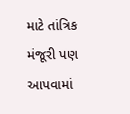માટે તાંત્રિક મંજૂરી પણ આપવામાં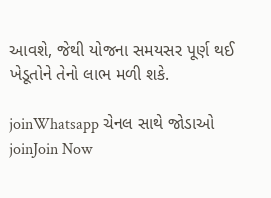આવશે, જેથી યોજના સમયસર પૂર્ણ થઈ ખેડૂતોને તેનો લાભ મળી શકે.

joinWhatsapp ચેનલ સાથે જોડાઓ
joinJoin Now